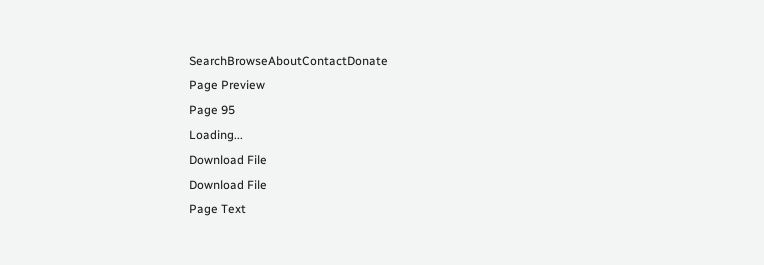SearchBrowseAboutContactDonate
Page Preview
Page 95
Loading...
Download File
Download File
Page Text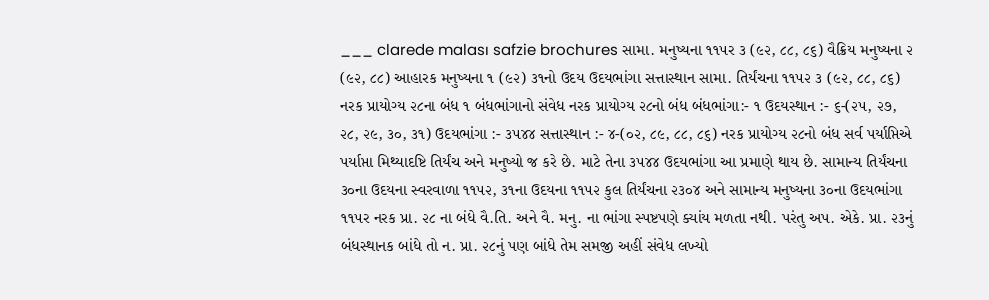___ clarede malası safzie brochures સામા. મનુષ્યના ૧૧૫ર ૩ (૯૨, ૮૮, ૮૬) વૈક્રિય મનુષ્યના ૨ (૯૨, ૮૮) આહારક મનુષ્યના ૧ (૯૨) ૩૧નો ઉદય ઉદયભાંગા સત્તાસ્થાન સામા. તિર્યંચના ૧૧૫૨ ૩ (૯૨, ૮૮, ૮૬) નરક પ્રાયોગ્ય ૨૮ના બંધ ૧ બંધભાંગાનો સંવેધ નરક પ્રાયોગ્ય ૨૮નો બંધ બંધભાંગા:- ૧ ઉદયસ્થાન :- ૬-(૨૫, ૨૭, ૨૮, ૨૯, ૩૦, ૩૧) ઉદયભાંગા :- ૩૫૪૪ સત્તાસ્થાન :- ૪-(૦૨, ૮૯, ૮૮, ૮૬) નરક પ્રાયોગ્ય ૨૮નો બંધ સર્વ પર્યાપ્તિએ પર્યાપ્તા મિથ્યાદષ્ટિ તિર્યંચ અને મનુષ્યો જ કરે છે. માટે તેના ૩૫૪૪ ઉદયભાંગા આ પ્રમાણે થાય છે. સામાન્ય તિર્યંચના ૩૦ના ઉદયના સ્વરવાળા ૧૧૫૨, ૩૧ના ઉદયના ૧૧૫૨ કુલ તિર્યંચના ૨૩૦૪ અને સામાન્ય મનુષ્યના ૩૦ના ઉદયભાંગા ૧૧૫ર નરક પ્રા. ૨૮ ના બંધે વૈ.તિ. અને વૈ. મનુ. ના ભાંગા સ્પષ્ટપણે ક્યાંય મળતા નથી. પરંતુ અપ. એકે. પ્રા. ૨૩નું બંધસ્થાનક બાંધે તો ન. પ્રા. ૨૮નું પણ બાંધે તેમ સમજી અહીં સંવેધ લખ્યો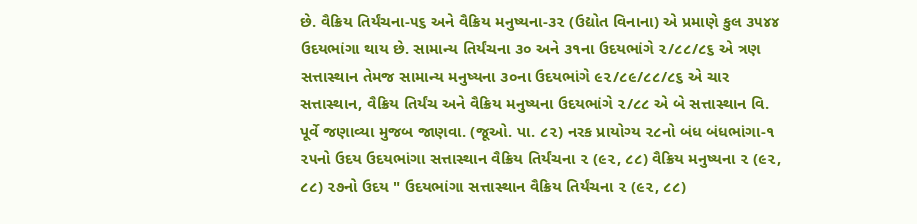છે. વૈક્રિય તિર્યંચના-૫૬ અને વૈક્રિય મનુષ્યના-૩૨ (ઉદ્યોત વિનાના) એ પ્રમાણે કુલ ૩૫૪૪ ઉદયભાંગા થાય છે. સામાન્ય તિર્યંચના ૩૦ અને ૩૧ના ઉદયભાંગે ૨/૮૮/૮૬ એ ત્રણ સત્તાસ્થાન તેમજ સામાન્ય મનુષ્યના ૩૦ના ઉદયભાંગે ૯૨/૮૯/૮૮/૮૬ એ ચાર સત્તાસ્થાન, વૈક્રિય તિર્યંચ અને વૈક્રિય મનુષ્યના ઉદયભાંગે ૨/૮૮ એ બે સત્તાસ્થાન વિ. પૂર્વે જણાવ્યા મુજબ જાણવા. (જૂઓ. પા. ૮૨) નરક પ્રાયોગ્ય ૨૮નો બંધ બંધભાંગા-૧ ૨૫નો ઉદય ઉદયભાંગા સત્તાસ્થાન વૈક્રિય તિર્યંચના ૨ (૯૨, ૮૮) વૈક્રિય મનુષ્યના ૨ (૯૨, ૮૮) ૨૭નો ઉદય " ઉદયભાંગા સત્તાસ્થાન વૈક્રિય તિર્યંચના ૨ (૯૨, ૮૮)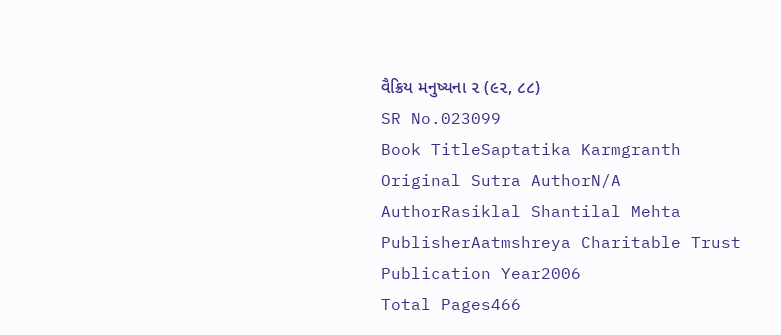વૈક્રિય મનુષ્યના ૨ (૯૨, ૮૮)
SR No.023099
Book TitleSaptatika Karmgranth
Original Sutra AuthorN/A
AuthorRasiklal Shantilal Mehta
PublisherAatmshreya Charitable Trust
Publication Year2006
Total Pages466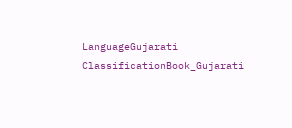LanguageGujarati
ClassificationBook_Gujarati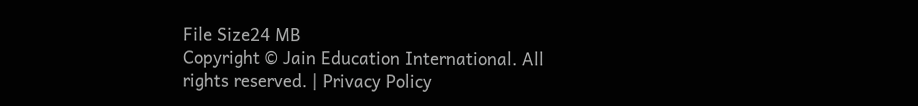File Size24 MB
Copyright © Jain Education International. All rights reserved. | Privacy Policy